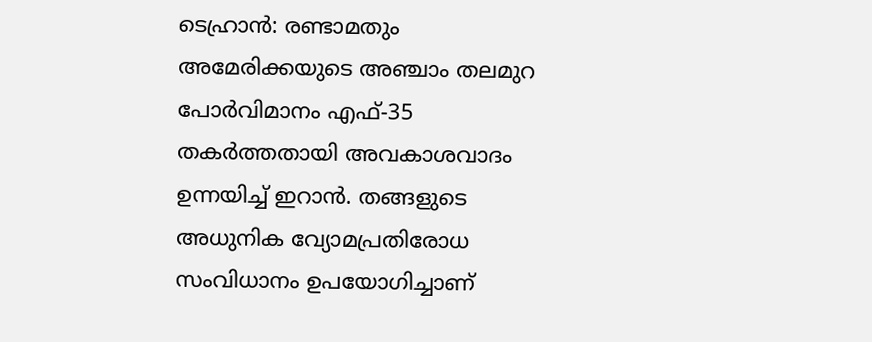ടെഹ്രാൻ: രണ്ടാമതും അമേരിക്കയുടെ അഞ്ചാം തലമുറ പോർവിമാനം എഫ്-35 തകർത്തതായി അവകാശവാദം ഉന്നയിച്ച് ഇറാൻ. തങ്ങളുടെ അധുനിക വ്യോമപ്രതിരോധ സംവിധാനം ഉപയോഗിച്ചാണ്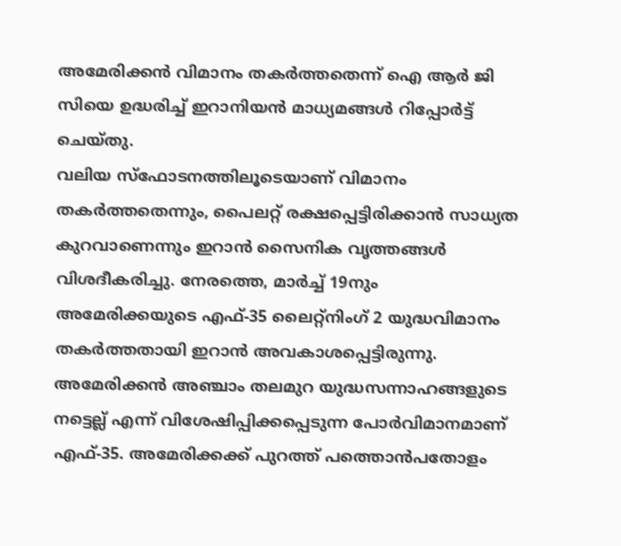അമേരിക്കൻ വിമാനം തകർത്തതെന്ന് ഐ ആർ ജി സിയെ ഉദ്ധരിച്ച് ഇറാനിയൻ മാധ്യമങ്ങൾ റിപ്പോർട്ട് ചെയ്തു.
വലിയ സ്ഫോടനത്തിലൂടെയാണ് വിമാനം തകർത്തതെന്നും, പൈലറ്റ് രക്ഷപ്പെട്ടിരിക്കാൻ സാധ്യത കുറവാണെന്നും ഇറാൻ സൈനിക വൃത്തങ്ങൾ വിശദീകരിച്ചു. നേരത്തെ, മാർച്ച് 19നും അമേരിക്കയുടെ എഫ്-35 ലൈറ്റ്നിംഗ് 2 യുദ്ധവിമാനം തകർത്തതായി ഇറാൻ അവകാശപ്പെട്ടിരുന്നു.
അമേരിക്കൻ അഞ്ചാം തലമുറ യുദ്ധസന്നാഹങ്ങളുടെ നട്ടെല്ല് എന്ന് വിശേഷിപ്പിക്കപ്പെടുന്ന പോർവിമാനമാണ് എഫ്-35. അമേരിക്കക്ക് പുറത്ത് പത്തൊൻപതോളം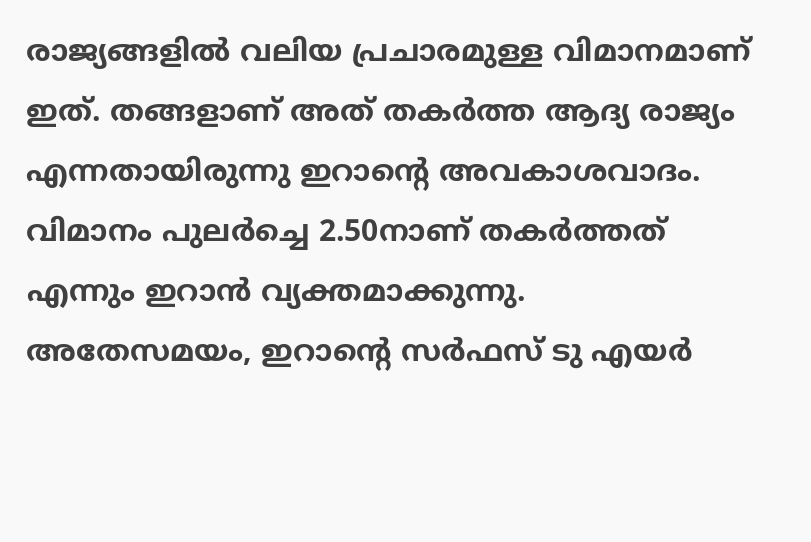രാജ്യങ്ങളിൽ വലിയ പ്രചാരമുള്ള വിമാനമാണ് ഇത്. തങ്ങളാണ് അത് തകർത്ത ആദ്യ രാജ്യം എന്നതായിരുന്നു ഇറാന്റെ അവകാശവാദം.
വിമാനം പുലർച്ചെ 2.50നാണ് തകർത്തത് എന്നും ഇറാൻ വ്യക്തമാക്കുന്നു. അതേസമയം, ഇറാന്റെ സർഫസ് ടു എയർ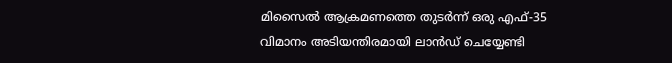മിസൈൽ ആക്രമണത്തെ തുടർന്ന് ഒരു എഫ്-35 വിമാനം അടിയന്തിരമായി ലാൻഡ് ചെയ്യേണ്ടി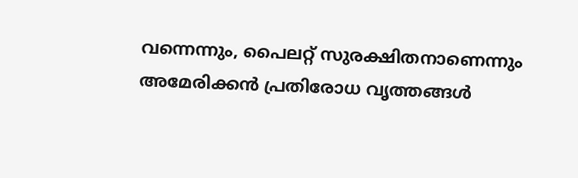വന്നെന്നും, പൈലറ്റ് സുരക്ഷിതനാണെന്നും അമേരിക്കൻ പ്രതിരോധ വൃത്തങ്ങൾ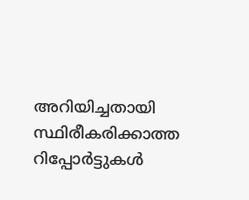അറിയിച്ചതായി സ്ഥിരീകരിക്കാത്ത റിപ്പോർട്ടുകൾ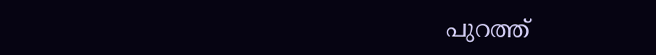പുറത്ത്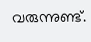വരുന്നുണ്ട്.